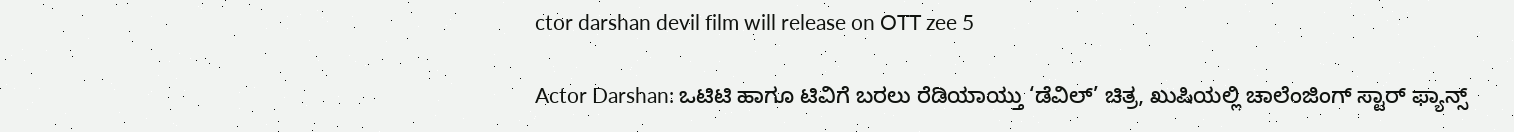ctor darshan devil film will release on OTT zee 5

Actor Darshan: ಒಟಿಟಿ ಹಾಗೂ ಟಿವಿಗೆ ಬರಲು ರೆಡಿಯಾಯ್ತು ‘ಡೆವಿಲ್’ ಚಿತ್ರ, ಖುಷಿಯಲ್ಲಿ ಚಾಲೆಂಜಿಂಗ್ ಸ್ಟಾರ್ ಫ್ಯಾನ್ಸ್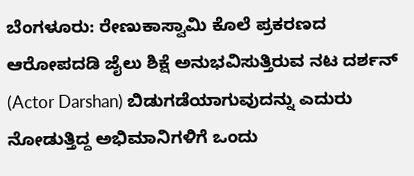ಬೆಂಗಳೂರು: ರೇಣುಕಾಸ್ವಾಮಿ ಕೊಲೆ ಪ್ರಕರಣದ ಆರೋಪದಡಿ ಜೈಲು ಶಿಕ್ಷೆ ಅನುಭವಿಸುತ್ತಿರುವ ನಟ ದರ್ಶನ್ (Actor Darshan) ಬಿಡುಗಡೆಯಾಗುವುದನ್ನು ಎದುರು ನೋಡುತ್ತಿದ್ದ ಅಭಿಮಾನಿಗಳಿಗೆ ಒಂದು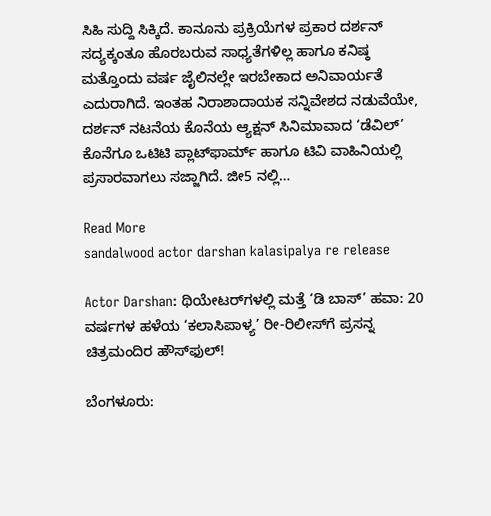ಸಿಹಿ ಸುದ್ದಿ ಸಿಕ್ಕಿದೆ. ಕಾನೂನು ಪ್ರಕ್ರಿಯೆಗಳ ಪ್ರಕಾರ ದರ್ಶನ್ ಸದ್ಯಕ್ಕಂತೂ ಹೊರಬರುವ ಸಾಧ್ಯತೆಗಳಿಲ್ಲ ಹಾಗೂ ಕನಿಷ್ಠ ಮತ್ತೊಂದು ವರ್ಷ ಜೈಲಿನಲ್ಲೇ ಇರಬೇಕಾದ ಅನಿವಾರ್ಯತೆ ಎದುರಾಗಿದೆ. ಇಂತಹ ನಿರಾಶಾದಾಯಕ ಸನ್ನಿವೇಶದ ನಡುವೆಯೇ, ದರ್ಶನ್ ನಟನೆಯ ಕೊನೆಯ ಆ್ಯಕ್ಷನ್ ಸಿನಿಮಾವಾದ ‘ಡೆವಿಲ್’ ಕೊನೆಗೂ ಒಟಿಟಿ ಪ್ಲಾಟ್‌ಫಾರ್ಮ್ ಹಾಗೂ ಟಿವಿ ವಾಹಿನಿಯಲ್ಲಿ ಪ್ರಸಾರವಾಗಲು ಸಜ್ಜಾಗಿದೆ. ಜೀ5 ನಲ್ಲಿ…

Read More
sandalwood actor darshan kalasipalya re release

Actor Darshan: ಥಿಯೇಟರ್‌ಗಳಲ್ಲಿ ಮತ್ತೆ ‘ಡಿ ಬಾಸ್’ ಹವಾ: 20 ವರ್ಷಗಳ ಹಳೆಯ ‘ಕಲಾಸಿಪಾಳ್ಯ’ ರೀ-ರಿಲೀಸ್‌ಗೆ ಪ್ರಸನ್ನ ಚಿತ್ರಮಂದಿರ ಹೌಸ್‌ಫುಲ್!

ಬೆಂಗಳೂರು: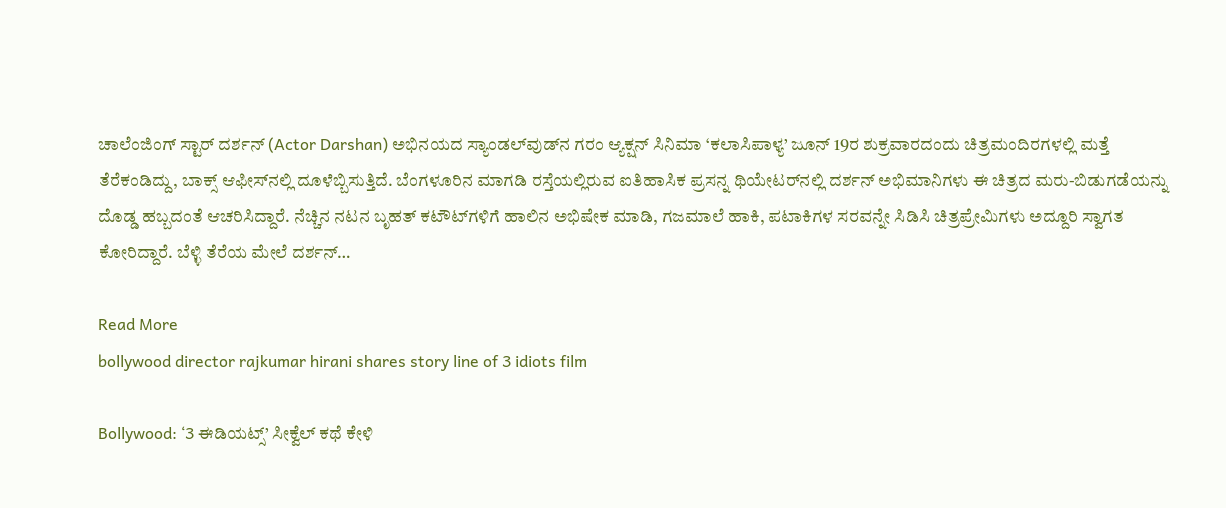ಚಾಲೆಂಜಿಂಗ್ ಸ್ಟಾರ್ ದರ್ಶನ್ (Actor Darshan) ಅಭಿನಯದ ಸ್ಯಾಂಡಲ್‌ವುಡ್‌ನ ಗರಂ ಆ್ಯಕ್ಷನ್ ಸಿನಿಮಾ ‘ಕಲಾಸಿಪಾಳ್ಯ’ ಜೂನ್ 19ರ ಶುಕ್ರವಾರದಂದು ಚಿತ್ರಮಂದಿರಗಳಲ್ಲಿ ಮತ್ತೆ ತೆರೆಕಂಡಿದ್ದು, ಬಾಕ್ಸ್ ಆಫೀಸ್‌ನಲ್ಲಿ ದೂಳೆಬ್ಬಿಸುತ್ತಿದೆ. ಬೆಂಗಳೂರಿನ ಮಾಗಡಿ ರಸ್ತೆಯಲ್ಲಿರುವ ಐತಿಹಾಸಿಕ ಪ್ರಸನ್ನ ಥಿಯೇಟರ್‌ನಲ್ಲಿ ದರ್ಶನ್ ಅಭಿಮಾನಿಗಳು ಈ ಚಿತ್ರದ ಮರು-ಬಿಡುಗಡೆಯನ್ನು ದೊಡ್ಡ ಹಬ್ಬದಂತೆ ಆಚರಿಸಿದ್ದಾರೆ. ನೆಚ್ಚಿನ ನಟನ ಬೃಹತ್ ಕಟೌಟ್‌ಗಳಿಗೆ ಹಾಲಿನ ಅಭಿಷೇಕ ಮಾಡಿ, ಗಜಮಾಲೆ ಹಾಕಿ, ಪಟಾಕಿಗಳ ಸರವನ್ನೇ ಸಿಡಿಸಿ ಚಿತ್ರಪ್ರೇಮಿಗಳು ಅದ್ದೂರಿ ಸ್ವಾಗತ ಕೋರಿದ್ದಾರೆ. ಬೆಳ್ಳಿ ತೆರೆಯ ಮೇಲೆ ದರ್ಶನ್…

Read More
bollywood director rajkumar hirani shares story line of 3 idiots film

Bollywood: ‘3 ಈಡಿಯಟ್ಸ್’ ಸೀಕ್ವೆಲ್ ಕಥೆ ಕೇಳಿ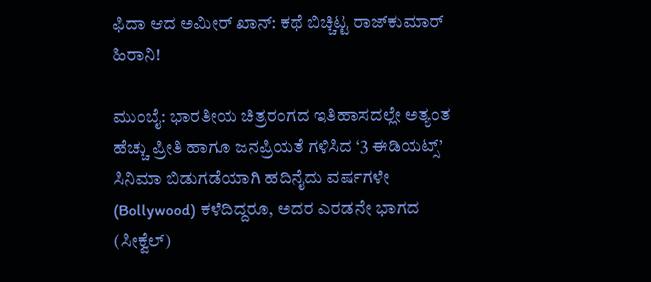ಫಿದಾ ಆದ ಅಮೀರ್ ಖಾನ್: ಕಥೆ ಬಿಚ್ಚಿಟ್ಟ ರಾಜ್‌ಕುಮಾರ್ ಹಿರಾನಿ!

ಮುಂಬೈ: ಭಾರತೀಯ ಚಿತ್ರರಂಗದ ಇತಿಹಾಸದಲ್ಲೇ ಅತ್ಯಂತ ಹೆಚ್ಚು ಪ್ರೀತಿ ಹಾಗೂ ಜನಪ್ರಿಯತೆ ಗಳಿಸಿದ ‘3 ಈಡಿಯಟ್ಸ್’ ಸಿನಿಮಾ ಬಿಡುಗಡೆಯಾಗಿ ಹದಿನೈದು ವರ್ಷಗಳೇ (Bollywood) ಕಳೆದಿದ್ದರೂ, ಅದರ ಎರಡನೇ ಭಾಗದ (ಸೀಕ್ವೆಲ್)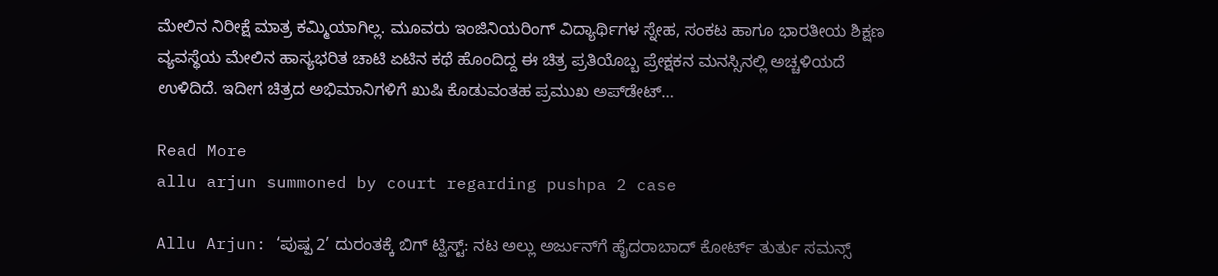ಮೇಲಿನ ನಿರೀಕ್ಷೆ ಮಾತ್ರ ಕಮ್ಮಿಯಾಗಿಲ್ಲ. ಮೂವರು ಇಂಜಿನಿಯರಿಂಗ್ ವಿದ್ಯಾರ್ಥಿಗಳ ಸ್ನೇಹ, ಸಂಕಟ ಹಾಗೂ ಭಾರತೀಯ ಶಿಕ್ಷಣ ವ್ಯವಸ್ಥೆಯ ಮೇಲಿನ ಹಾಸ್ಯಭರಿತ ಚಾಟಿ ಏಟಿನ ಕಥೆ ಹೊಂದಿದ್ದ ಈ ಚಿತ್ರ ಪ್ರತಿಯೊಬ್ಬ ಪ್ರೇಕ್ಷಕನ ಮನಸ್ಸಿನಲ್ಲಿ ಅಚ್ಚಳಿಯದೆ ಉಳಿದಿದೆ. ಇದೀಗ ಚಿತ್ರದ ಅಭಿಮಾನಿಗಳಿಗೆ ಖುಷಿ ಕೊಡುವಂತಹ ಪ್ರಮುಖ ಅಪ್‌ಡೇಟ್…

Read More
allu arjun summoned by court regarding pushpa 2 case

Allu Arjun: ‘ಪುಷ್ಪ 2’ ದುರಂತಕ್ಕೆ ಬಿಗ್ ಟ್ವಿಸ್ಟ್: ನಟ ಅಲ್ಲು ಅರ್ಜುನ್‌ಗೆ ಹೈದರಾಬಾದ್ ಕೋರ್ಟ್ ತುರ್ತು ಸಮನ್ಸ್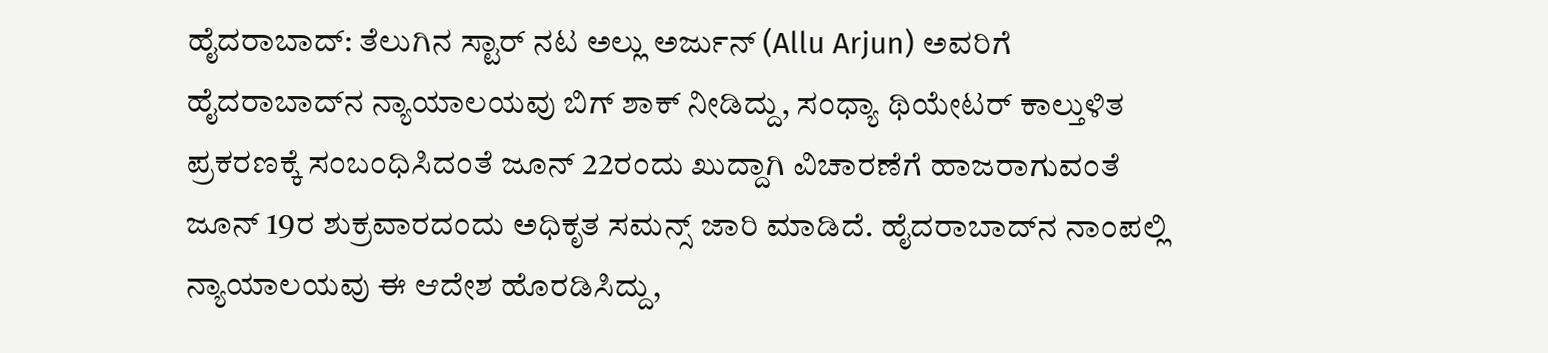ಹೈದರಾಬಾದ್: ತೆಲುಗಿನ ಸ್ಟಾರ್ ನಟ ಅಲ್ಲು ಅರ್ಜುನ್ (Allu Arjun) ಅವರಿಗೆ ಹೈದರಾಬಾದ್‌ನ ನ್ಯಾಯಾಲಯವು ಬಿಗ್ ಶಾಕ್ ನೀಡಿದ್ದು, ಸಂಧ್ಯಾ ಥಿಯೇಟರ್ ಕಾಲ್ತುಳಿತ ಪ್ರಕರಣಕ್ಕೆ ಸಂಬಂಧಿಸಿದಂತೆ ಜೂನ್ 22ರಂದು ಖುದ್ದಾಗಿ ವಿಚಾರಣೆಗೆ ಹಾಜರಾಗುವಂತೆ ಜೂನ್ 19ರ ಶುಕ್ರವಾರದಂದು ಅಧಿಕೃತ ಸಮನ್ಸ್ ಜಾರಿ ಮಾಡಿದೆ. ಹೈದರಾಬಾದ್‌ನ ನಾಂಪಲ್ಲಿ ನ್ಯಾಯಾಲಯವು ಈ ಆದೇಶ ಹೊರಡಿಸಿದ್ದು,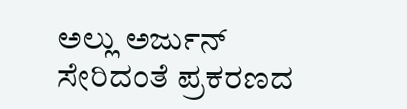ಅಲ್ಲು ಅರ್ಜುನ್ ಸೇರಿದಂತೆ ಪ್ರಕರಣದ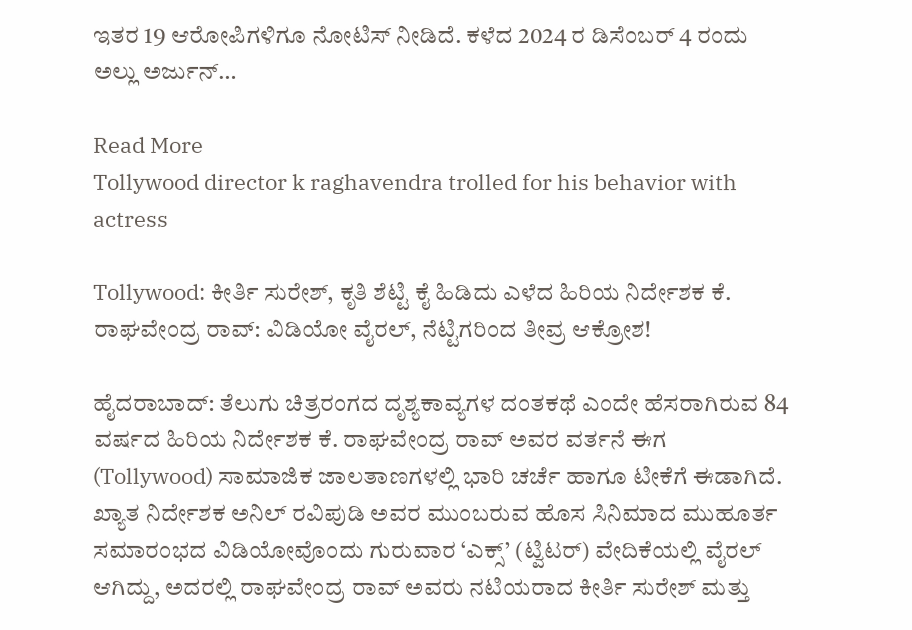ಇತರ 19 ಆರೋಪಿಗಳಿಗೂ ನೋಟಿಸ್ ನೀಡಿದೆ. ಕಳೆದ 2024 ರ ಡಿಸೆಂಬರ್ 4 ರಂದು ಅಲ್ಲು ಅರ್ಜುನ್…

Read More
Tollywood director k raghavendra trolled for his behavior with actress

Tollywood: ಕೀರ್ತಿ ಸುರೇಶ್, ಕೃತಿ ಶೆಟ್ಟಿ ಕೈ ಹಿಡಿದು ಎಳೆದ ಹಿರಿಯ ನಿರ್ದೇಶಕ ಕೆ. ರಾಘವೇಂದ್ರ ರಾವ್: ವಿಡಿಯೋ ವೈರಲ್, ನೆಟ್ಟಿಗರಿಂದ ತೀವ್ರ ಆಕ್ರೋಶ!

ಹೈದರಾಬಾದ್: ತೆಲುಗು ಚಿತ್ರರಂಗದ ದೃಶ್ಯಕಾವ್ಯಗಳ ದಂತಕಥೆ ಎಂದೇ ಹೆಸರಾಗಿರುವ 84 ವರ್ಷದ ಹಿರಿಯ ನಿರ್ದೇಶಕ ಕೆ. ರಾಘವೇಂದ್ರ ರಾವ್ ಅವರ ವರ್ತನೆ ಈಗ (Tollywood) ಸಾಮಾಜಿಕ ಜಾಲತಾಣಗಳಲ್ಲಿ ಭಾರಿ ಚರ್ಚೆ ಹಾಗೂ ಟೀಕೆಗೆ ಈಡಾಗಿದೆ. ಖ್ಯಾತ ನಿರ್ದೇಶಕ ಅನಿಲ್ ರವಿಪುಡಿ ಅವರ ಮುಂಬರುವ ಹೊಸ ಸಿನಿಮಾದ ಮುಹೂರ್ತ ಸಮಾರಂಭದ ವಿಡಿಯೋವೊಂದು ಗುರುವಾರ ‘ಎಕ್ಸ್’ (ಟ್ವಿಟರ್) ವೇದಿಕೆಯಲ್ಲಿ ವೈರಲ್ ಆಗಿದ್ದು, ಅದರಲ್ಲಿ ರಾಘವೇಂದ್ರ ರಾವ್ ಅವರು ನಟಿಯರಾದ ಕೀರ್ತಿ ಸುರೇಶ್ ಮತ್ತು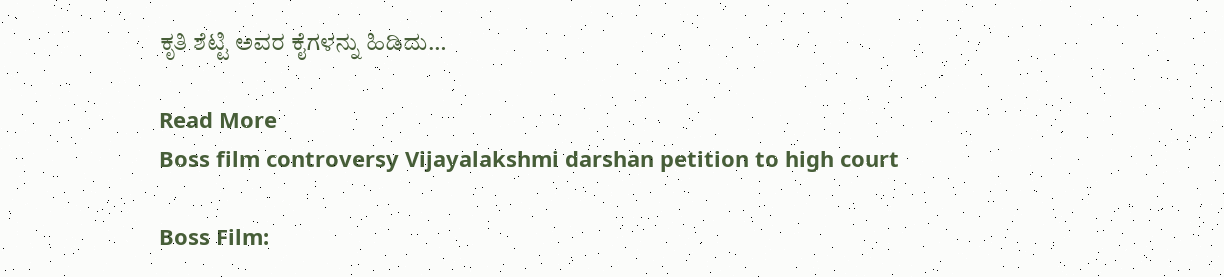ಕೃತಿ ಶೆಟ್ಟಿ ಅವರ ಕೈಗಳನ್ನು ಹಿಡಿದು…

Read More
Boss film controversy Vijayalakshmi darshan petition to high court

Boss Film: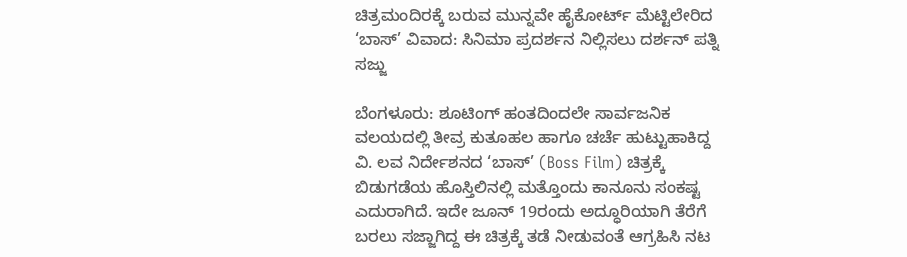ಚಿತ್ರಮಂದಿರಕ್ಕೆ ಬರುವ ಮುನ್ನವೇ ಹೈಕೋರ್ಟ್ ಮೆಟ್ಟಿಲೇರಿದ ‘ಬಾಸ್’ ವಿವಾದ: ಸಿನಿಮಾ ಪ್ರದರ್ಶನ ನಿಲ್ಲಿಸಲು ದರ್ಶನ್ ಪತ್ನಿ ಸಜ್ಜು

ಬೆಂಗಳೂರು: ಶೂಟಿಂಗ್ ಹಂತದಿಂದಲೇ ಸಾರ್ವಜನಿಕ ವಲಯದಲ್ಲಿ ತೀವ್ರ ಕುತೂಹಲ ಹಾಗೂ ಚರ್ಚೆ ಹುಟ್ಟುಹಾಕಿದ್ದ ವಿ. ಲವ ನಿರ್ದೇಶನದ ‘ಬಾಸ್’ (Boss Film) ಚಿತ್ರಕ್ಕೆ ಬಿಡುಗಡೆಯ ಹೊಸ್ತಿಲಿನಲ್ಲಿ ಮತ್ತೊಂದು ಕಾನೂನು ಸಂಕಷ್ಟ ಎದುರಾಗಿದೆ. ಇದೇ ಜೂನ್ 19ರಂದು ಅದ್ಧೂರಿಯಾಗಿ ತೆರೆಗೆ ಬರಲು ಸಜ್ಜಾಗಿದ್ದ ಈ ಚಿತ್ರಕ್ಕೆ ತಡೆ ನೀಡುವಂತೆ ಆಗ್ರಹಿಸಿ ನಟ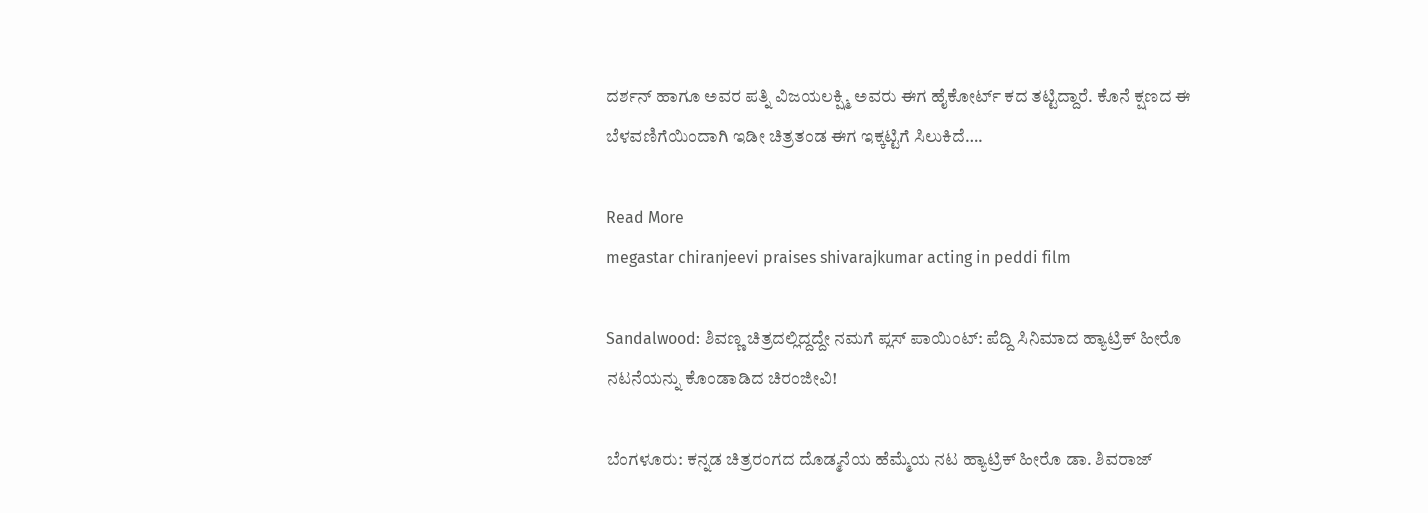ದರ್ಶನ್ ಹಾಗೂ ಅವರ ಪತ್ನಿ ವಿಜಯಲಕ್ಷ್ಮಿ ಅವರು ಈಗ ಹೈಕೋರ್ಟ್ ಕದ ತಟ್ಟಿದ್ದಾರೆ. ಕೊನೆ ಕ್ಷಣದ ಈ ಬೆಳವಣಿಗೆಯಿಂದಾಗಿ ಇಡೀ ಚಿತ್ರತಂಡ ಈಗ ಇಕ್ಕಟ್ಟಿಗೆ ಸಿಲುಕಿದೆ….

Read More
megastar chiranjeevi praises shivarajkumar acting in peddi film

Sandalwood: ಶಿವಣ್ಣ ಚಿತ್ರದಲ್ಲಿದ್ದದ್ದೇ ನಮಗೆ ಪ್ಲಸ್ ಪಾಯಿಂಟ್: ಪೆದ್ದಿ ಸಿನಿಮಾದ ಹ್ಯಾಟ್ರಿಕ್ ಹೀರೊ ನಟನೆಯನ್ನು ಕೊಂಡಾಡಿದ ಚಿರಂಜೀವಿ!

ಬೆಂಗಳೂರು: ಕನ್ನಡ ಚಿತ್ರರಂಗದ ದೊಡ್ಮನೆಯ ಹೆಮ್ಮೆಯ ನಟ ಹ್ಯಾಟ್ರಿಕ್ ಹೀರೊ ಡಾ. ಶಿವರಾಜ್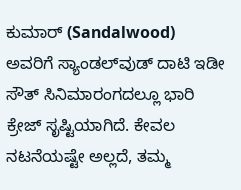ಕುಮಾರ್ (Sandalwood) ಅವರಿಗೆ ಸ್ಯಾಂಡಲ್‌ವುಡ್ ದಾಟಿ ಇಡೀ ಸೌತ್ ಸಿನಿಮಾರಂಗದಲ್ಲೂ ಭಾರಿ ಕ್ರೇಜ್ ಸೃಷ್ಟಿಯಾಗಿದೆ. ಕೇವಲ ನಟನೆಯಷ್ಟೇ ಅಲ್ಲದೆ, ತಮ್ಮ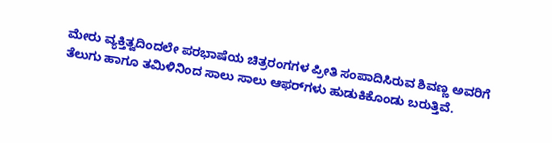ಮೇರು ವ್ಯಕ್ತಿತ್ವದಿಂದಲೇ ಪರಭಾಷೆಯ ಚಿತ್ರರಂಗಗಳ ಪ್ರೀತಿ ಸಂಪಾದಿಸಿರುವ ಶಿವಣ್ಣ ಅವರಿಗೆ ತೆಲುಗು ಹಾಗೂ ತಮಿಳಿನಿಂದ ಸಾಲು ಸಾಲು ಆಫರ್‌ಗಳು ಹುಡುಕಿಕೊಂಡು ಬರುತ್ತಿವೆ.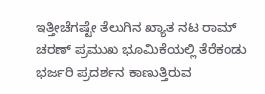ಇತ್ತೀಚೆಗಷ್ಟೇ ತೆಲುಗಿನ ಖ್ಯಾತ ನಟ ರಾಮ್ ಚರಣ್ ಪ್ರಮುಖ ಭೂಮಿಕೆಯಲ್ಲಿ ತೆರೆಕಂಡು ಭರ್ಜರಿ ಪ್ರದರ್ಶನ ಕಾಣುತ್ತಿರುವ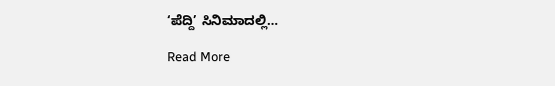‘ಪೆದ್ದಿ’ ಸಿನಿಮಾದಲ್ಲಿ…

Read More